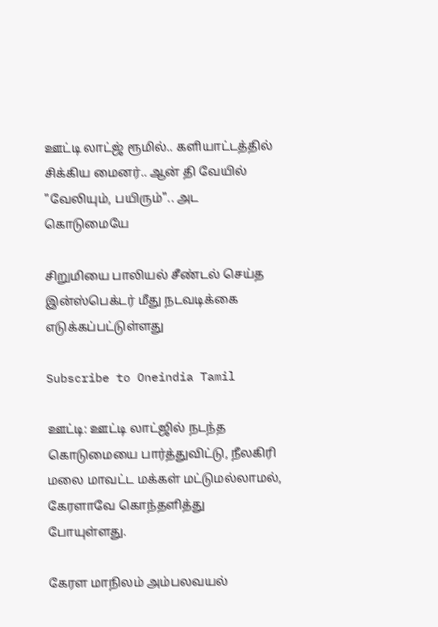ஊட்டி லாட்ஜ் ரூமில்.. களியாட்டத்தில் சிக்கிய மைனர்.. ஆன் தி வேயில் "வேலியும், பயிரும்".. அட கொடுமையே

சிறுமியை பாலியல் சீண்டல் செய்த இன்ஸ்பெக்டர் மீது நடவடிக்கை எடுக்கப்பட்டுள்ளது

Subscribe to Oneindia Tamil

ஊட்டி: ஊட்டி லாட்ஜில் நடந்த கொடுமையை பார்த்துவிட்டு, நீலகிரி மலை மாவட்ட மக்கள் மட்டுமல்லாமல், கேரளாவே கொந்தளித்து போயுள்ளது.

கேரள மாநிலம் அம்பலவயல்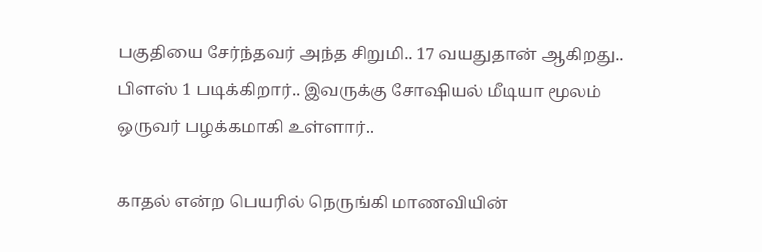பகுதியை சேர்ந்தவர் அந்த சிறுமி.. 17 வயதுதான் ஆகிறது.. பிளஸ் 1 படிக்கிறார்.. இவருக்கு சோஷியல் மீடியா மூலம் ஒருவர் பழக்கமாகி உள்ளார்..

காதல் என்ற பெயரில் நெருங்கி மாணவியின்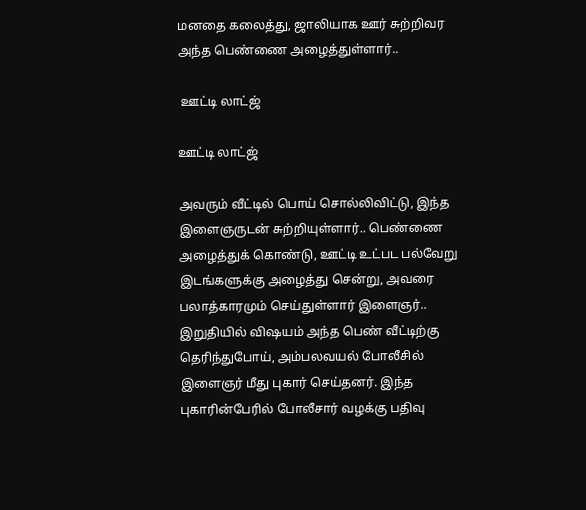மனதை கலைத்து, ஜாலியாக ஊர் சுற்றிவர அந்த பெண்ணை அழைத்துள்ளார்..

 ஊட்டி லாட்ஜ்

ஊட்டி லாட்ஜ்

அவரும் வீட்டில் பொய் சொல்லிவிட்டு, இந்த இளைஞருடன் சுற்றியுள்ளார்.. பெண்ணை அழைத்துக் கொண்டு, ஊட்டி உட்பட பல்வேறு இடங்களுக்கு அழைத்து சென்று, அவரை பலாத்காரமும் செய்துள்ளார் இளைஞர்.. இறுதியில் விஷயம் அந்த பெண் வீட்டிற்கு தெரிந்துபோய், அம்பலவயல் போலீசில் இளைஞர் மீது புகார் செய்தனர். இந்த புகாரின்பேரில் போலீசார் வழக்கு பதிவு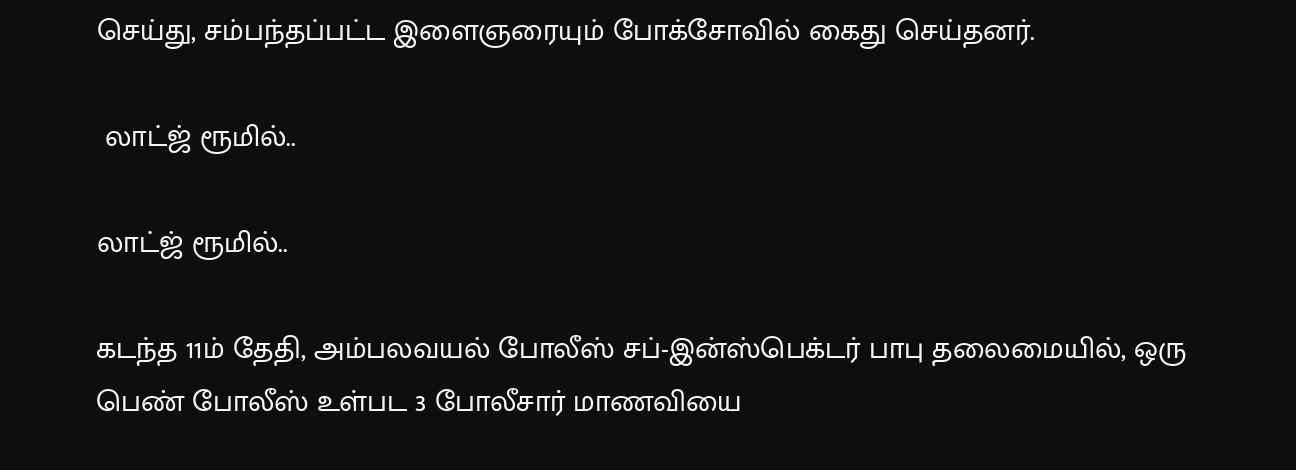செய்து, சம்பந்தப்பட்ட இளைஞரையும் போக்சோவில் கைது செய்தனர்.

 லாட்ஜ் ரூமில்..

லாட்ஜ் ரூமில்..

கடந்த 11ம் தேதி, அம்பலவயல் போலீஸ் சப்-இன்ஸ்பெக்டர் பாபு தலைமையில், ஒரு பெண் போலீஸ் உள்பட 3 போலீசார் மாணவியை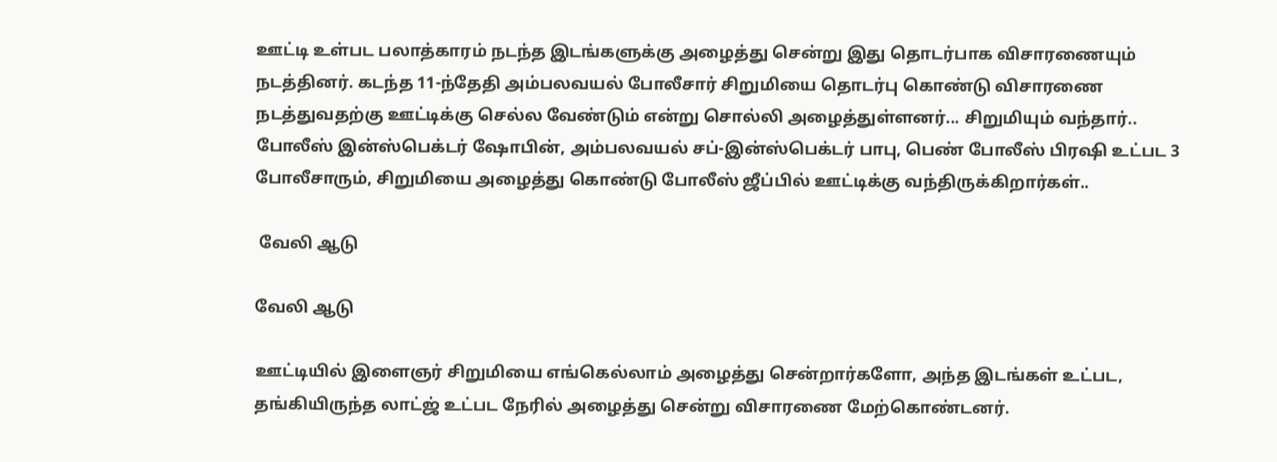ஊட்டி உள்பட பலாத்காரம் நடந்த இடங்களுக்கு அழைத்து சென்று இது தொடர்பாக விசாரணையும் நடத்தினர். கடந்த 11-ந்தேதி அம்பலவயல் போலீசார் சிறுமியை தொடர்பு கொண்டு விசாரணை நடத்துவதற்கு ஊட்டிக்கு செல்ல வேண்டும் என்று சொல்லி அழைத்துள்ளனர்... சிறுமியும் வந்தார்.. போலீஸ் இன்ஸ்பெக்டர் ஷோபின், அம்பலவயல் சப்-இன்ஸ்பெக்டர் பாபு, பெண் போலீஸ் பிரஷி உட்பட 3 போலீசாரும், சிறுமியை அழைத்து கொண்டு போலீஸ் ஜீப்பில் ஊட்டிக்கு வந்திருக்கிறார்கள்..

 வேலி ஆடு

வேலி ஆடு

ஊட்டியில் இளைஞர் சிறுமியை எங்கெல்லாம் அழைத்து சென்றார்களோ, அந்த இடங்கள் உட்பட, தங்கியிருந்த லாட்ஜ் உட்பட நேரில் அழைத்து சென்று விசாரணை மேற்கொண்டனர்.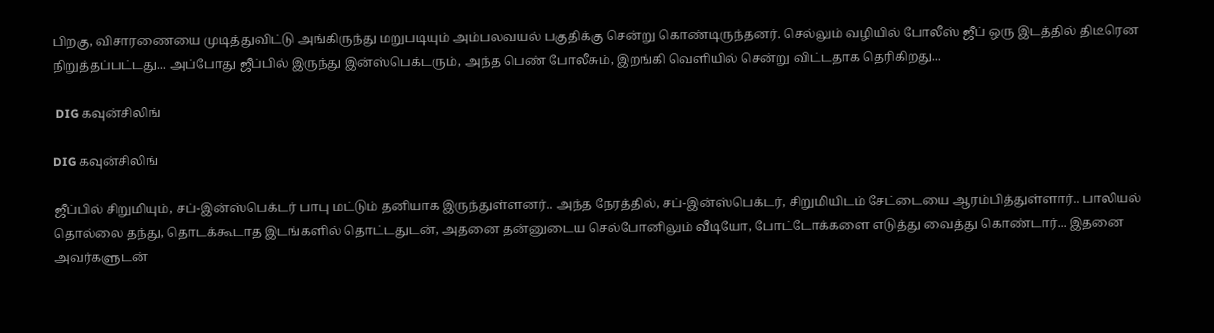பிறகு, விசாரணையை முடித்துவிட்டு அங்கிருந்து மறுபடியும் அம்பலவயல் பகுதிக்கு சென்று கொண்டிருந்தனர். செல்லும் வழியில் போலீஸ் ஜீப் ஒரு இடத்தில் திடீரென நிறுத்தப்பட்டது... அப்போது ஜீப்பில் இருந்து இன்ஸ்பெக்டரும், அந்த பெண் போலீசும், இறங்கி வெளியில் சென்று விட்டதாக தெரிகிறது...

 DIG கவுன்சிலிங்

DIG கவுன்சிலிங்

ஜீப்பில் சிறுமியும், சப்-இன்ஸ்பெக்டர் பாபு மட்டும் தனியாக இருந்துள்ளனர்.. அந்த நேரத்தில், சப்-இன்ஸ்பெக்டர், சிறுமியிடம் சேட்டையை ஆரம்பித்துள்ளார்.. பாலியல் தொல்லை தந்து, தொடக்கூடாத இடங்களில் தொட்டதுடன், அதனை தன்னுடைய செல்போனிலும் வீடியோ, போட்டோக்களை எடுத்து வைத்து கொண்டார்... இதனை அவர்களுடன்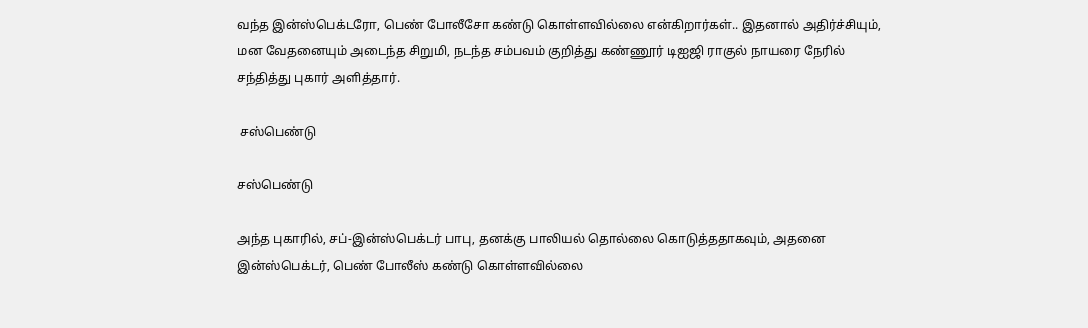வந்த இன்ஸ்பெக்டரோ, பெண் போலீசோ கண்டு கொள்ளவில்லை என்கிறார்கள்.. இதனால் அதிர்ச்சியும், மன வேதனையும் அடைந்த சிறுமி, நடந்த சம்பவம் குறித்து கண்ணூர் டிஐஜி ராகுல் நாயரை நேரில் சந்தித்து புகார் அளித்தார்.

 சஸ்பெண்டு

சஸ்பெண்டு

அந்த புகாரில், சப்-இன்ஸ்பெக்டர் பாபு, தனக்கு பாலியல் தொல்லை கொடுத்ததாகவும், அதனை இன்ஸ்பெக்டர், பெண் போலீஸ் கண்டு கொள்ளவில்லை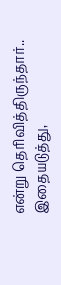என்று தெரிவித்திருந்தார்.. இதையடுத்து,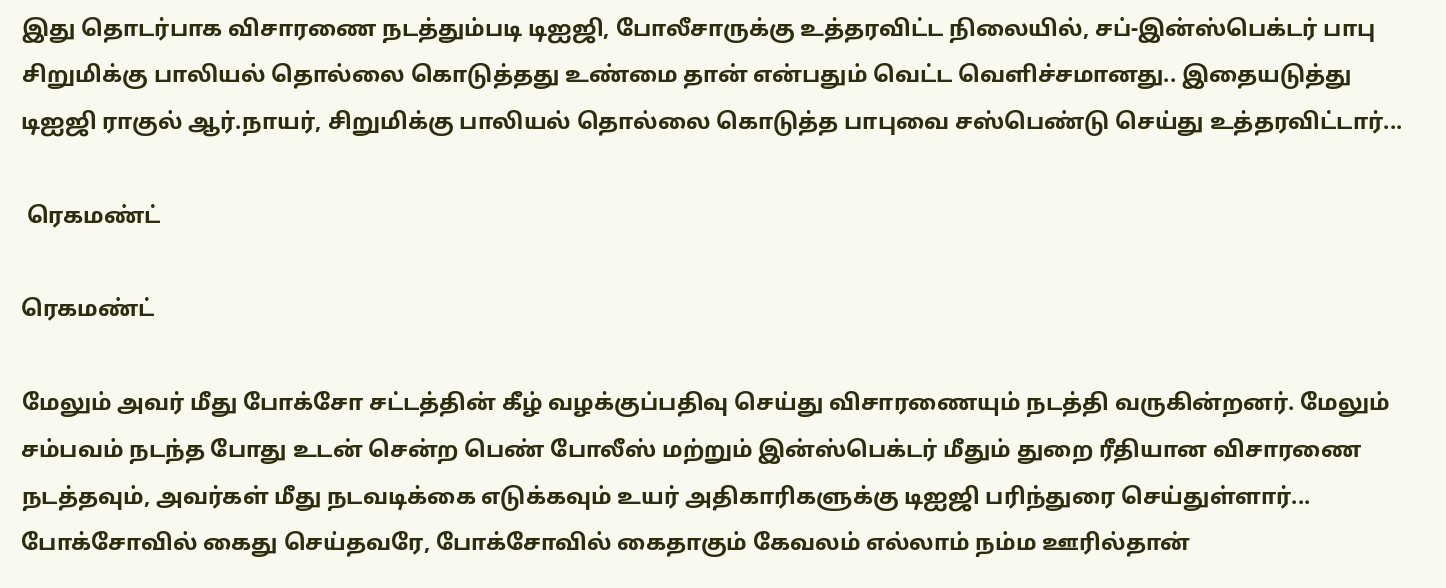இது தொடர்பாக விசாரணை நடத்தும்படி டிஐஜி, போலீசாருக்கு உத்தரவிட்ட நிலையில், சப்-இன்ஸ்பெக்டர் பாபு சிறுமிக்கு பாலியல் தொல்லை கொடுத்தது உண்மை தான் என்பதும் வெட்ட வெளிச்சமானது.. இதையடுத்து டிஐஜி ராகுல் ஆர்.நாயர், சிறுமிக்கு பாலியல் தொல்லை கொடுத்த பாபுவை சஸ்பெண்டு செய்து உத்தரவிட்டார்...

 ரெகமண்ட்

ரெகமண்ட்

மேலும் அவர் மீது போக்சோ சட்டத்தின் கீழ் வழக்குப்பதிவு செய்து விசாரணையும் நடத்தி வருகின்றனர். மேலும் சம்பவம் நடந்த போது உடன் சென்ற பெண் போலீஸ் மற்றும் இன்ஸ்பெக்டர் மீதும் துறை ரீதியான விசாரணை நடத்தவும், அவர்கள் மீது நடவடிக்கை எடுக்கவும் உயர் அதிகாரிகளுக்கு டிஐஜி பரிந்துரை செய்துள்ளார்... போக்சோவில் கைது செய்தவரே, போக்சோவில் கைதாகும் கேவலம் எல்லாம் நம்ம ஊரில்தான்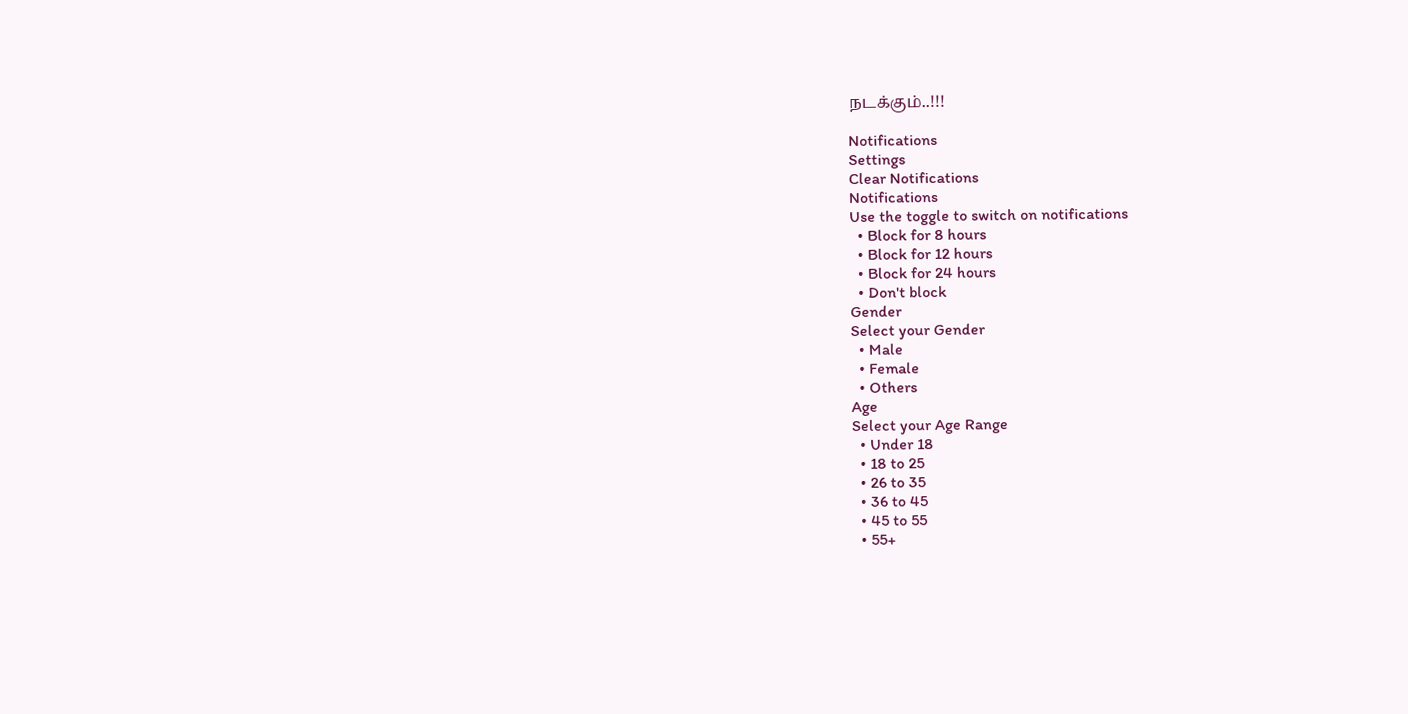நடக்கும்..!!!

Notifications
Settings
Clear Notifications
Notifications
Use the toggle to switch on notifications
  • Block for 8 hours
  • Block for 12 hours
  • Block for 24 hours
  • Don't block
Gender
Select your Gender
  • Male
  • Female
  • Others
Age
Select your Age Range
  • Under 18
  • 18 to 25
  • 26 to 35
  • 36 to 45
  • 45 to 55
  • 55+